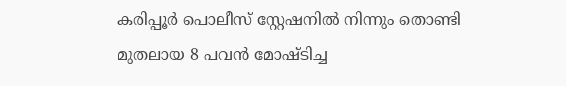കരിപ്പൂർ പൊലീസ് സ്റ്റേഷനിൽ നിന്നും തൊണ്ടി മുതലായ 8 പവൻ മോഷ്ടിച്ച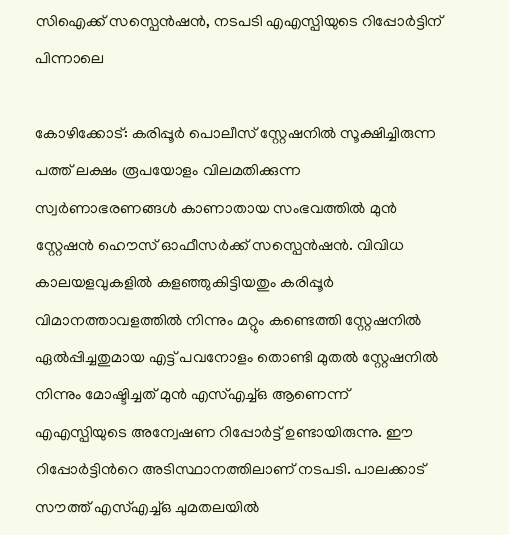സിഐക്ക് സസ്പെൻഷൻ, നടപടി എഎസ്പിയുടെ റിപ്പോർട്ടിന് പിന്നാലെ

കോഴിക്കോട്: കരിപ്പൂർ പൊലീസ് സ്റ്റേഷനിൽ സൂക്ഷിച്ചിരുന്ന പത്ത് ലക്ഷം രൂപയോളം വിലമതിക്കുന്ന സ്വർണാഭരണങ്ങൾ കാണാതായ സംഭവത്തിൽ മുൻ സ്റ്റേഷൻ ഹൌസ് ഓഫീസർക്ക് സസ്പെൻഷൻ. വിവിധ കാലയളവുകളിൽ കളഞ്ഞുകിട്ടിയതും കരിപ്പൂർ വിമാനത്താവളത്തിൽ നിന്നും മറ്റും കണ്ടെത്തി സ്റ്റേഷനിൽ ഏൽപ്പിച്ചതുമായ എട്ട് പവനോളം തൊണ്ടി മുതൽ സ്റ്റേഷനിൽ നിന്നും മോഷ്ടിച്ചത് മുൻ എസ്എച്ച്ഒ ആണെന്ന് എഎസ്പിയുടെ അന്വേഷണ റിപ്പോർട്ട് ഉണ്ടായിരുന്നു. ഈ റിപ്പോർട്ടിന്‍റെ അടിസ്ഥാനത്തിലാണ് നടപടി. പാലക്കാട് സൗത്ത് എസ്എച്ച്ഒ ചുമതലയിൽ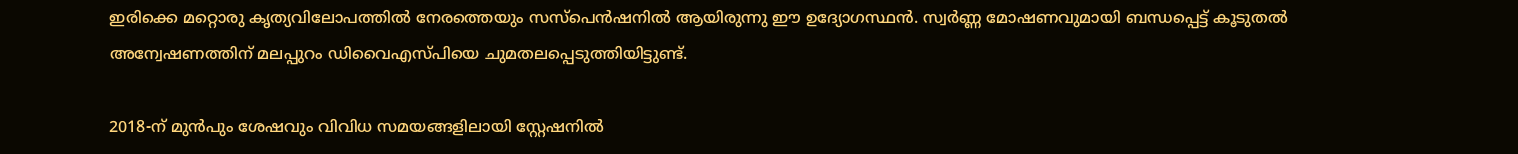ഇരിക്കെ മറ്റൊരു കൃത്യവിലോപത്തിൽ നേരത്തെയും സസ്പെൻഷനിൽ ആയിരുന്നു ഈ ഉദ്യോഗസ്ഥൻ. സ്വർണ്ണ മോഷണവുമായി ബന്ധപ്പെട്ട് കൂടുതൽ അന്വേഷണത്തിന് മലപ്പുറം ഡിവൈഎസ്പിയെ ചുമതലപ്പെടുത്തിയിട്ടുണ്ട്.

2018-ന് മുൻപും ശേഷവും വിവിധ സമയങ്ങളിലായി സ്റ്റേഷനിൽ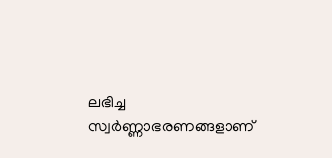ലഭിച്ച സ്വർണ്ണാഭരണങ്ങളാണ്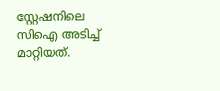സ്റ്റേഷനിലെ സിഐ അടിച്ച് മാറ്റിയത്.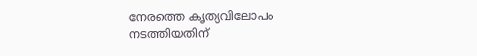നേരത്തെ കൃത്യവിലോപം നടത്തിയതിന്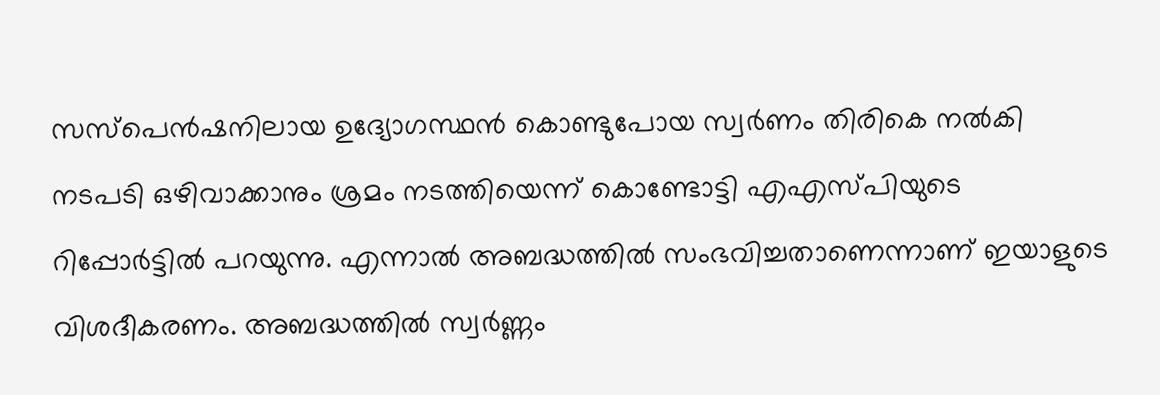സസ്പെൻഷനിലായ ഉദ്യോഗസ്ഥൻ കൊണ്ടുപോയ സ്വർണം തിരികെ നൽകി നടപടി ഒഴിവാക്കാനും ശ്രമം നടത്തിയെന്ന് കൊണ്ടോട്ടി എഎസ്പിയുടെ റിപ്പോർട്ടിൽ പറയുന്നു. എന്നാൽ അബദ്ധത്തിൽ സംഭവിച്ചതാണെന്നാണ് ഇയാളുടെ വിശദീകരണം. അബദ്ധത്തിൽ സ്വർണ്ണം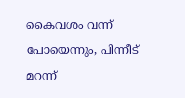കൈവശം വന്ന് പോയെന്നും, പിന്നീട് മറന്ന്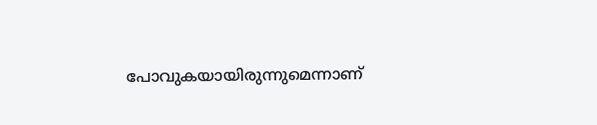പോവുകയായിരുന്നുമെന്നാണ്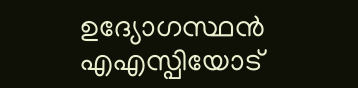ഉദ്യോഗസ്ഥൻ എഎസ്പിയോട്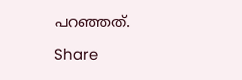പറഞ്ഞത്.

Share